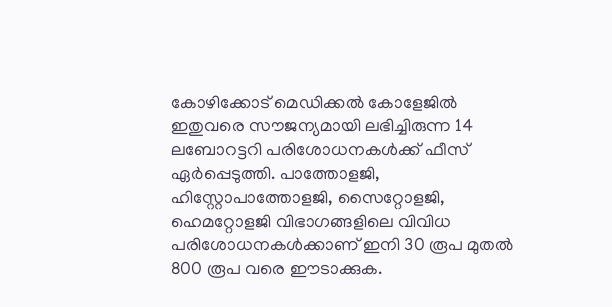കോഴിക്കോട് മെഡിക്കൽ കോളേജിൽ ഇതുവരെ സൗജന്യമായി ലഭിച്ചിരുന്ന 14 ലബോറട്ടറി പരിശോധനകൾക്ക് ഫീസ് ഏർപ്പെടുത്തി. പാത്തോളജി, ഹിസ്റ്റോപാത്തോളജി, സൈറ്റോളജി, ഹെമറ്റോളജി വിഭാഗങ്ങളിലെ വിവിധ പരിശോധനകൾക്കാണ് ഇനി 30 രൂപ മുതൽ 800 രൂപ വരെ ഈടാക്കുക.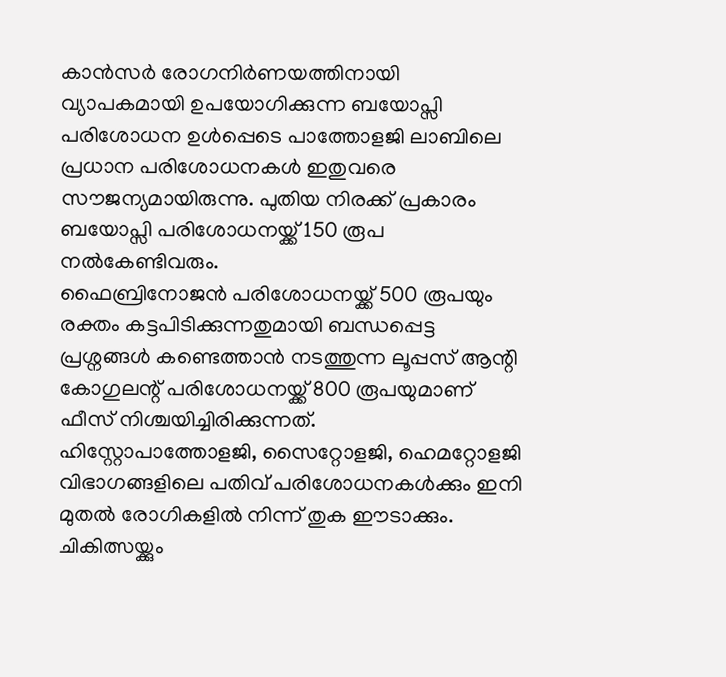കാൻസർ രോഗനിർണയത്തിനായി വ്യാപകമായി ഉപയോഗിക്കുന്ന ബയോപ്സി പരിശോധന ഉൾപ്പെടെ പാത്തോളജി ലാബിലെ പ്രധാന പരിശോധനകൾ ഇതുവരെ സൗജന്യമായിരുന്നു. പുതിയ നിരക്ക് പ്രകാരം ബയോപ്സി പരിശോധനയ്ക്ക് 150 രൂപ നൽകേണ്ടിവരും.
ഫൈബ്രിനോജൻ പരിശോധനയ്ക്ക് 500 രൂപയും രക്തം കട്ടപിടിക്കുന്നതുമായി ബന്ധപ്പെട്ട പ്രശ്നങ്ങൾ കണ്ടെത്താൻ നടത്തുന്ന ലൂപ്പസ് ആന്റി കോഗുലന്റ് പരിശോധനയ്ക്ക് 800 രൂപയുമാണ് ഫീസ് നിശ്ചയിച്ചിരിക്കുന്നത്.
ഹിസ്റ്റോപാത്തോളജി, സൈറ്റോളജി, ഹെമറ്റോളജി വിഭാഗങ്ങളിലെ പതിവ് പരിശോധനകൾക്കും ഇനി മുതൽ രോഗികളിൽ നിന്ന് തുക ഈടാക്കും. ചികിത്സയ്ക്കും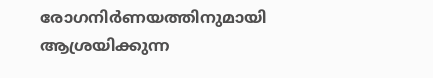രോഗനിർണയത്തിനുമായി ആശ്രയിക്കുന്ന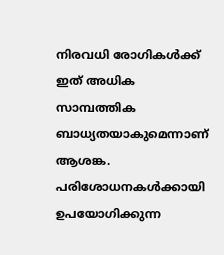നിരവധി രോഗികൾക്ക് ഇത് അധിക സാമ്പത്തിക ബാധ്യതയാകുമെന്നാണ് ആശങ്ക.
പരിശോധനകൾക്കായി ഉപയോഗിക്കുന്ന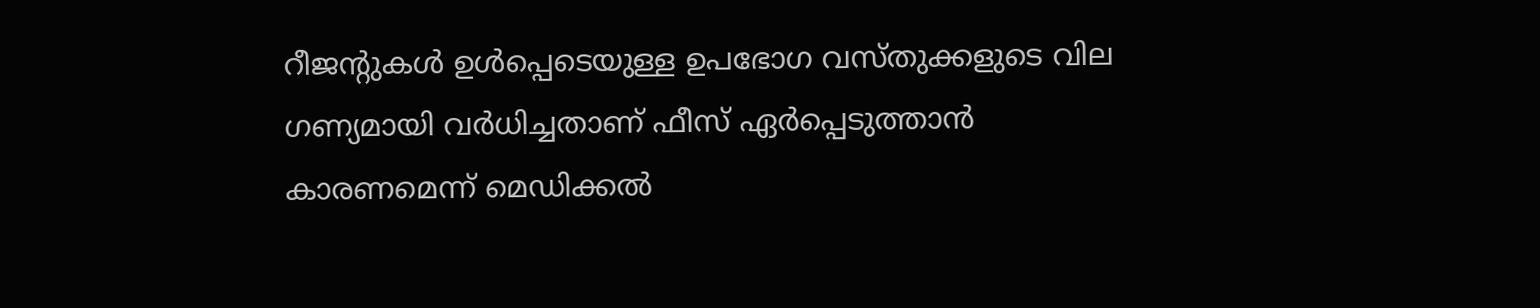റീജന്റുകൾ ഉൾപ്പെടെയുള്ള ഉപഭോഗ വസ്തുക്കളുടെ വില ഗണ്യമായി വർധിച്ചതാണ് ഫീസ് ഏർപ്പെടുത്താൻ കാരണമെന്ന് മെഡിക്കൽ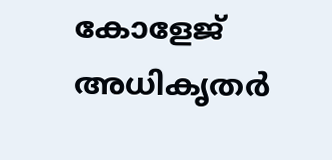കോളേജ് അധികൃതർ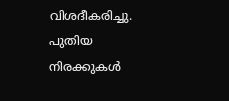വിശദീകരിച്ചു. പുതിയ നിരക്കുകൾ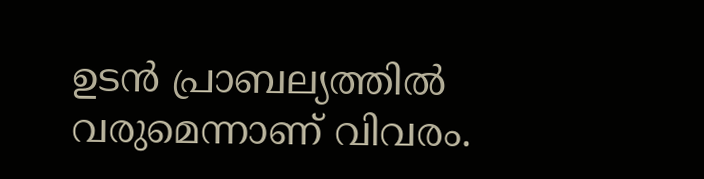ഉടൻ പ്രാബല്യത്തിൽ വരുമെന്നാണ് വിവരം.